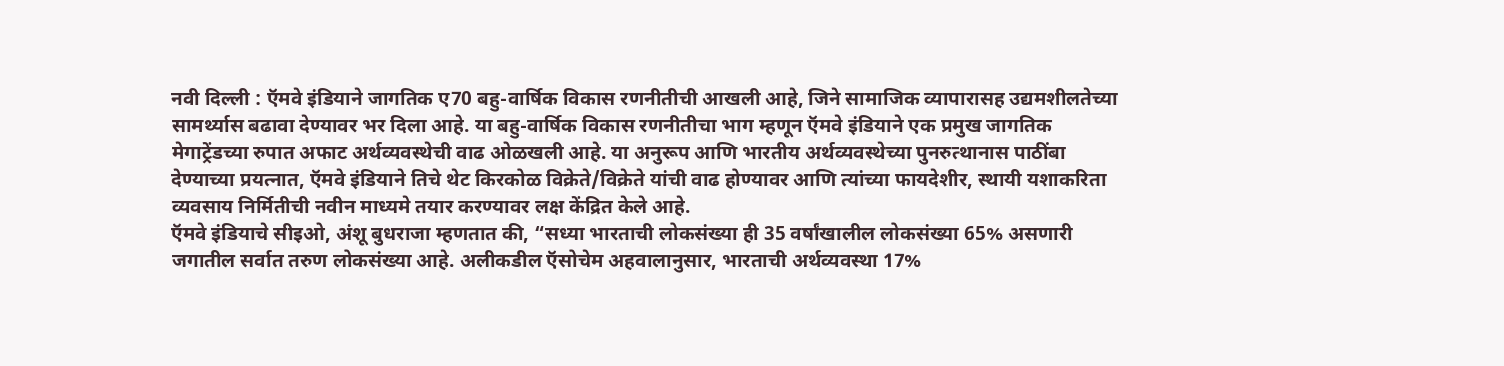नवी दिल्ली : ऍमवे इंडियाने जागतिक ए70 बहु-वार्षिक विकास रणनीतीची आखली आहे, जिने सामाजिक व्यापारासह उद्यमशीलतेच्या सामर्थ्यास बढावा देण्यावर भर दिला आहे. या बहु-वार्षिक विकास रणनीतीचा भाग म्हणून ऍमवे इंडियाने एक प्रमुख जागतिक मेगाट्रेंडच्या रुपात अफाट अर्थव्यवस्थेची वाढ ओळखली आहे. या अनुरूप आणि भारतीय अर्थव्यवस्थेच्या पुनरुत्थानास पाठींबा देण्याच्या प्रयत्नात, ऍमवे इंडियाने तिचे थेट किरकोळ विक्रेते/विक्रेते यांची वाढ होण्यावर आणि त्यांच्या फायदेशीर, स्थायी यशाकरिता व्यवसाय निर्मितीची नवीन माध्यमे तयार करण्यावर लक्ष केंद्रित केले आहे.
ऍमवे इंडियाचे सीइओ, अंशू बुधराजा म्हणतात की, “सध्या भारताची लोकसंख्या ही 35 वर्षांखालील लोकसंख्या 65% असणारी जगातील सर्वात तरुण लोकसंख्या आहे. अलीकडील ऍसोचेम अहवालानुसार, भारताची अर्थव्यवस्था 17%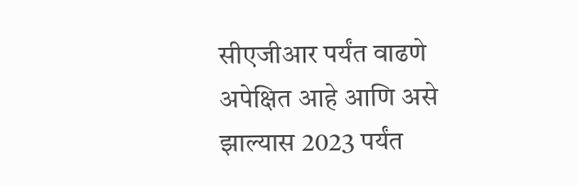सीएजीआर पर्यंत वाढणे अपेक्षित आहे आणि असे झाल्यास 2023 पर्यंत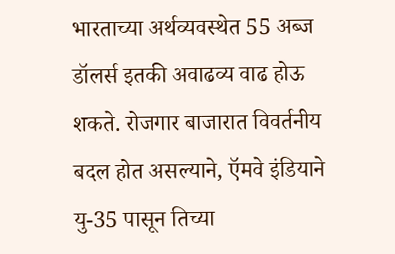भारताच्या अर्थव्यवस्थेत 55 अब्ज डॉलर्स इतकी अवाढव्य वाढ होऊ शकते. रोजगार बाजारात विवर्तनीय बदल होत असल्याने, ऍमवे इंडियाने यु-35 पासून तिच्या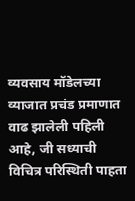व्यवसाय मॉडेलच्या व्याजात प्रचंड प्रमाणात वाढ झालेली पहिली आहे, जी सध्याची विचित्र परिस्थिती पाहता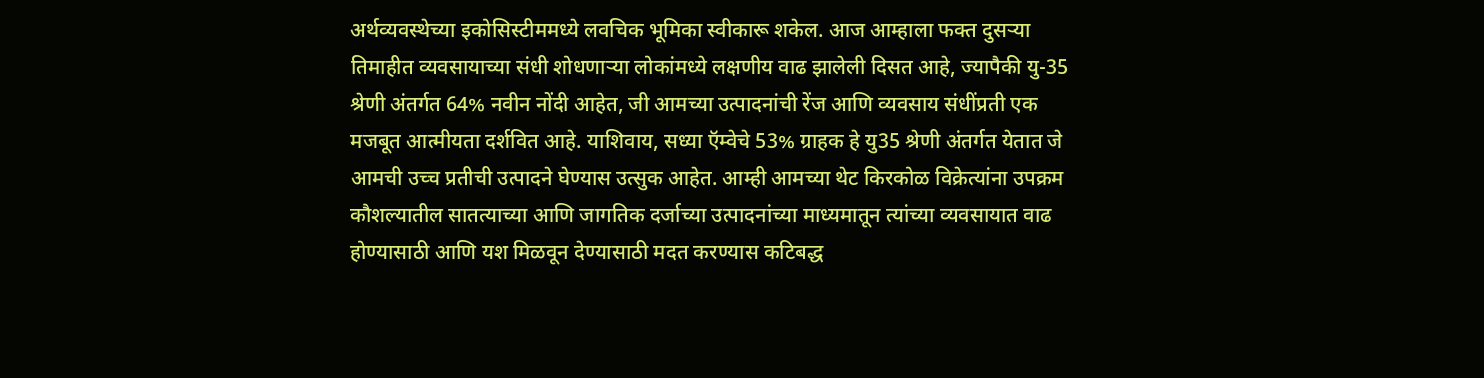अर्थव्यवस्थेच्या इकोसिस्टीममध्ये लवचिक भूमिका स्वीकारू शकेल. आज आम्हाला फक्त दुसऱ्या तिमाहीत व्यवसायाच्या संधी शोधणाऱ्या लोकांमध्ये लक्षणीय वाढ झालेली दिसत आहे, ज्यापैकी यु-35 श्रेणी अंतर्गत 64% नवीन नोंदी आहेत, जी आमच्या उत्पादनांची रेंज आणि व्यवसाय संधींप्रती एक मजबूत आत्मीयता दर्शवित आहे. याशिवाय, सध्या ऍम्वेचे 53% ग्राहक हे यु35 श्रेणी अंतर्गत येतात जे आमची उच्च प्रतीची उत्पादने घेण्यास उत्सुक आहेत. आम्ही आमच्या थेट किरकोळ विक्रेत्यांना उपक्रम कौशल्यातील सातत्याच्या आणि जागतिक दर्जाच्या उत्पादनांच्या माध्यमातून त्यांच्या व्यवसायात वाढ होण्यासाठी आणि यश मिळवून देण्यासाठी मदत करण्यास कटिबद्ध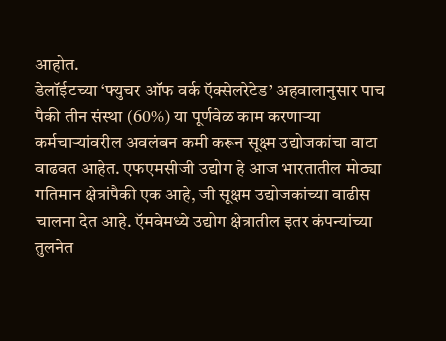आहोत.
डेलॉईटच्या ‘फ्युचर ऑफ वर्क ऍक्सेलरेटेड’ अहवालानुसार पाच पैकी तीन संस्था (60%) या पूर्णवेळ काम करणाऱ्या कर्मचाऱ्यांवरील अवलंबन कमी करून सूक्ष्म उद्योजकांचा वाटा वाढवत आहेत. एफएमसीजी उद्योग हे आज भारतातील मोठ्या गतिमान क्षेत्रांपैकी एक आहे, जी सूक्षम उद्योजकांच्या वाढीस चालना देत आहे. ऍमवेमध्ये उद्योग क्षेत्रातील इतर कंपन्यांच्या तुलनेत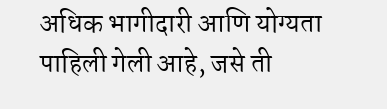अधिक भागीदारी आणि योग्यता पाहिली गेली आहे, जसे ती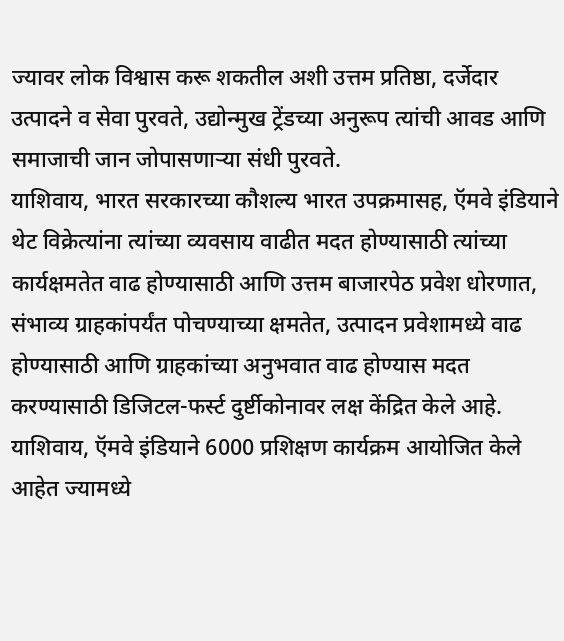ज्यावर लोक विश्वास करू शकतील अशी उत्तम प्रतिष्ठा, दर्जेदार उत्पादने व सेवा पुरवते, उद्योन्मुख ट्रेंडच्या अनुरूप त्यांची आवड आणि समाजाची जान जोपासणाऱ्या संधी पुरवते.
याशिवाय, भारत सरकारच्या कौशल्य भारत उपक्रमासह, ऍमवे इंडियाने थेट विक्रेत्यांना त्यांच्या व्यवसाय वाढीत मदत होण्यासाठी त्यांच्या कार्यक्षमतेत वाढ होण्यासाठी आणि उत्तम बाजारपेठ प्रवेश धोरणात, संभाव्य ग्राहकांपर्यंत पोचण्याच्या क्षमतेत, उत्पादन प्रवेशामध्ये वाढ होण्यासाठी आणि ग्राहकांच्या अनुभवात वाढ होण्यास मदत करण्यासाठी डिजिटल-फर्स्ट दुर्ष्टीकोनावर लक्ष केंद्रित केले आहे. याशिवाय, ऍमवे इंडियाने 6000 प्रशिक्षण कार्यक्रम आयोजित केले आहेत ज्यामध्ये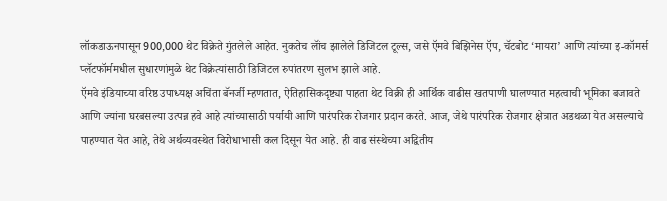लॉकडाऊनपासून 900,000 थेट विक्रेते गुंतलेले आहेत. नुकतेच लॉंच झालेले डिजिटल टूल्स, जसे ऍमवे बिझिनेस ऍप, चॅटबोट ‘मायरा’ आणि त्यांच्या इ-कॉमर्स प्लॅटफॉर्ममधील सुधारणांमुळे थेट विक्रेत्यांसाठी डिजिटल रुपांतरण सुलभ झाले आहे.
ऍमवे इंडियाच्या वरिष्ठ उपाध्यक्ष अचिंता बॅनर्जी म्हणतात, ऐतिहासिकदृष्ट्या पाहता थेट विक्री ही आर्थिक वाढीस खतपाणी घालण्यात महत्वाची भूमिका बजावते आणि ज्यांना घरबसल्या उत्पन्न हवे आहे त्यांच्यासाठी पर्यायी आणि पारंपरिक रोजगार प्रदान करते. आज, जेथे पारंपरिक रोजगार क्षेत्रात अडथळा येत असल्याचे पाहण्यात येत आहे, तेथे अर्थव्यवस्थेत विरोधाभासी कल दिसून येत आहे. ही वाढ संस्थेच्या अद्वितीय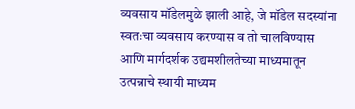व्यवसाय मॉडेलमुळे झाली आहे, जे मॉडेल सदस्यांना स्वतःचा व्यवसाय करण्यास व तो चालविण्यास आणि मार्गदर्शक उद्यमशीलतेच्या माध्यमातून उत्पन्नाचे स्थायी माध्यम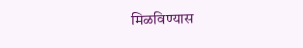मिळविण्यास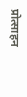प्रोत्साहन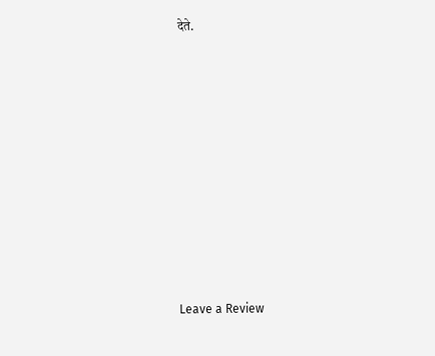देते.










Leave a Review